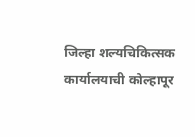जिल्हा शल्यचिकित्सक कार्यालयाची कोल्हापूर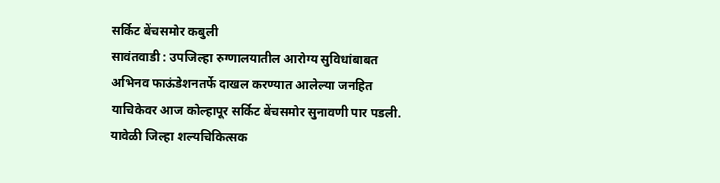सर्किट बेंचसमोर कबुली
सावंतवाडी : उपजिल्हा रुग्णालयातील आरोग्य सुविधांबाबत अभिनव फाऊंडेशनतर्फे दाखल करण्यात आलेल्या जनहित याचिकेवर आज कोल्हापूर सर्किट बेंचसमोर सुनावणी पार पडली. यावेळी जिल्हा शल्यचिकित्सक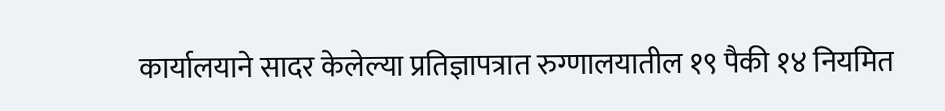कार्यालयाने सादर केलेल्या प्रतिज्ञापत्रात रुग्णालयातील १९ पैकी १४ नियमित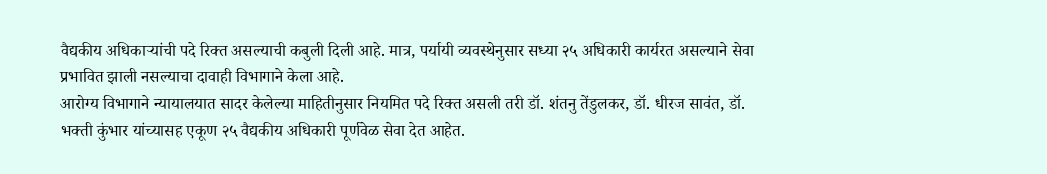वैद्यकीय अधिकाऱ्यांची पदे रिक्त असल्याची कबुली दिली आहे. मात्र, पर्यायी व्यवस्थेनुसार सध्या २५ अधिकारी कार्यरत असल्याने सेवा प्रभावित झाली नसल्याचा दावाही विभागाने केला आहे.
आरोग्य विभागाने न्यायालयात सादर केलेल्या माहितीनुसार नियमित पदे रिक्त असली तरी डॉ. शंतनु तेंडुलकर, डॉ. धीरज सावंत, डॉ. भक्ती कुंभार यांच्यासह एकूण २५ वैद्यकीय अधिकारी पूर्णवेळ सेवा देत आहेत.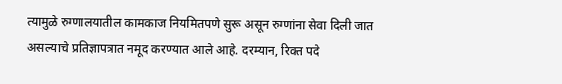त्यामुळे रुग्णालयातील कामकाज नियमितपणे सुरू असून रुग्णांना सेवा दिली जात असल्याचे प्रतिज्ञापत्रात नमूद करण्यात आले आहे. दरम्यान, रिक्त पदे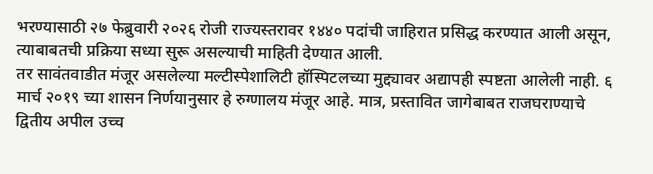भरण्यासाठी २७ फेब्रुवारी २०२६ रोजी राज्यस्तरावर १४४० पदांची जाहिरात प्रसिद्ध करण्यात आली असून, त्याबाबतची प्रक्रिया सध्या सुरू असल्याची माहिती देण्यात आली.
तर सावंतवाडीत मंजूर असलेल्या मल्टीस्पेशालिटी हॉस्पिटलच्या मुद्द्यावर अद्यापही स्पष्टता आलेली नाही. ६ मार्च २०१९ च्या शासन निर्णयानुसार हे रुग्णालय मंजूर आहे. मात्र, प्रस्तावित जागेबाबत राजघराण्याचे द्वितीय अपील उच्च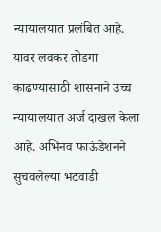न्यायालयात प्रलंबित आहे. यावर लवकर तोडगा काढण्यासाठी शासनाने उच्च न्यायालयात अर्ज दाखल केला आहे. अभिनव फाऊंडेशनने सुचवलेल्या भटवाडी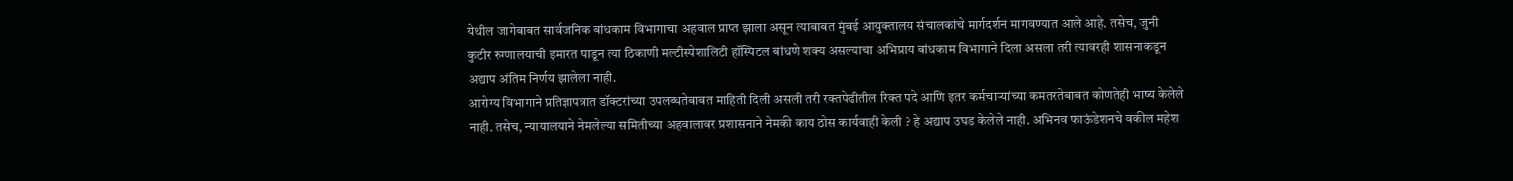येथील जागेबाबत सार्वजनिक बांधकाम विभागाचा अहवाल प्राप्त झाला असून त्याबाबत मुंबई आयुक्तालय संचालकांचे मार्गदर्शन मागवण्यात आले आहे. तसेच, जुनी कुटीर रुग्णालयाची इमारत पाडून त्या ठिकाणी मल्टीस्पेशालिटी हॉस्पिटल बांधणे शक्य असल्याचा अभिप्राय बांधकाम विभागाने दिला असला तरी त्यावरही शासनाकडून अद्याप अंतिम निर्णय झालेला नाही.
आरोग्य विभागाने प्रतिज्ञापत्रात डॉक्टरांच्या उपलब्धतेबाबत माहिती दिली असली तरी रक्तपेढीतील रिक्त पदे आणि इतर कर्मचाऱ्यांच्या कमतरतेबाबत कोणतेही भाष्य केलेले नाही. तसेच, न्यायालयाने नेमलेल्या समितीच्या अहवालावर प्रशासनाने नेमकी काय ठोस कार्यवाही केली ? हे अद्याप उघड केलेले नाही. अभिनव फाऊंडेशनचे वकील महेश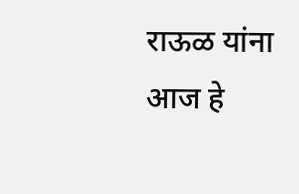राऊळ यांना आज हे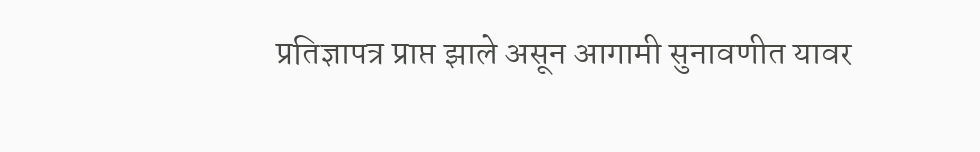प्रतिज्ञापत्र प्राप्त झाले असून आगामी सुनावणीत यावर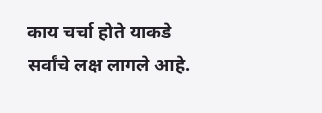काय चर्चा होते याकडे सर्वांचे लक्ष लागले आहे.